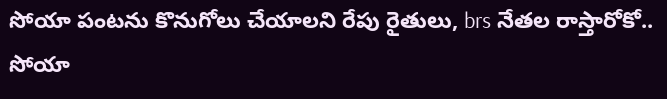సోయా పంటను కొనుగోలు చేయాలని రేపు రైతులు, brs నేతల రాస్తారోకో..
సోయా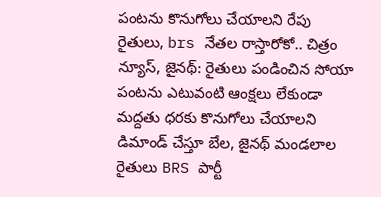పంటను కొనుగోలు చేయాలని రేపు రైతులు, brs నేతల రాస్తారోకో.. చిత్రం న్యూస్, జైనథ్: రైతులు పండించిన సోయా పంటను ఎటువంటి ఆంక్షలు లేకుండా మద్దతు ధరకు కొనుగోలు చేయాలని డిమాండ్ చేస్తూ బేల, జైనథ్ మండలాల రైతులు BRS పార్టీ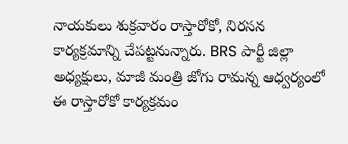నాయకులు శుక్రవారం రాస్తారోకో, నిరసన కార్యక్రమాన్ని చేపట్టనున్నారు. BRS పార్టీ జిల్లా అధ్యక్షులు, మాజీ మంత్రి జోగు రామన్న ఆధ్వర్యంలో ఈ రాస్తారోకో కార్యక్రమం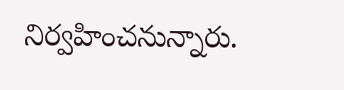నిర్వహించనున్నారు.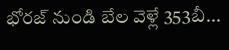భోరజ్ నుండి బేల వెళ్లే 353బీ...